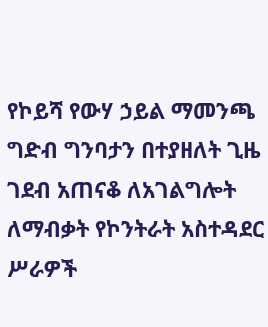የኮይሻ የውሃ ኃይል ማመንጫ ግድብ ግንባታን በተያዘለት ጊዜ ገደብ አጠናቆ ለአገልግሎት ለማብቃት የኮንትራት አስተዳደር ሥራዎች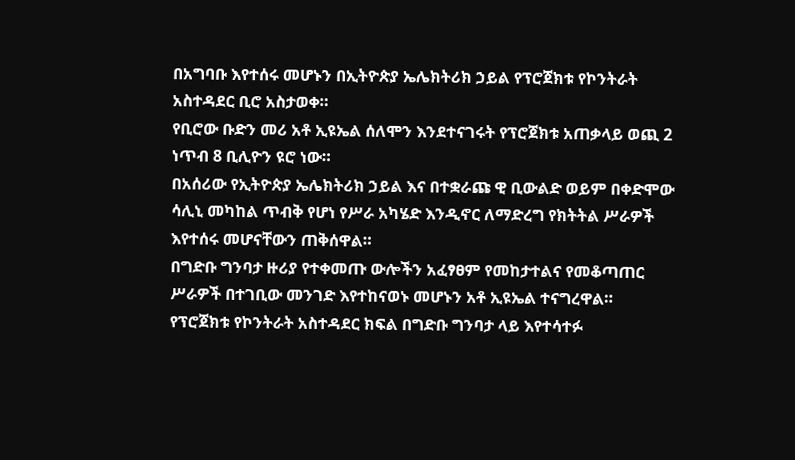በአግባቡ እየተሰሩ መሆኑን በኢትዮጵያ ኤሌክትሪክ ኃይል የፕሮጀክቱ የኮንትራት አስተዳደር ቢሮ አስታወቀ።
የቢሮው ቡድን መሪ አቶ ኢዩኤል ሰለሞን እንደተናገሩት የፕሮጀክቱ አጠቃላይ ወጪ 2 ነጥብ 8 ቢሊዮን ዩሮ ነው።
በአሰሪው የኢትዮጵያ ኤሌክትሪክ ኃይል እና በተቋራጩ ዊ ቢውልድ ወይም በቀድሞው ሳሊኒ መካከል ጥብቅ የሆነ የሥራ አካሄድ እንዲኖር ለማድረግ የክትትል ሥራዎች እየተሰሩ መሆናቸውን ጠቅሰዋል።
በግድቡ ግንባታ ዙሪያ የተቀመጡ ውሎችን አፈፃፀም የመከታተልና የመቆጣጠር ሥራዎች በተገቢው መንገድ እየተከናወኑ መሆኑን አቶ ኢዩኤል ተናግረዋል።
የፕሮጀክቱ የኮንትራት አስተዳደር ክፍል በግድቡ ግንባታ ላይ እየተሳተፉ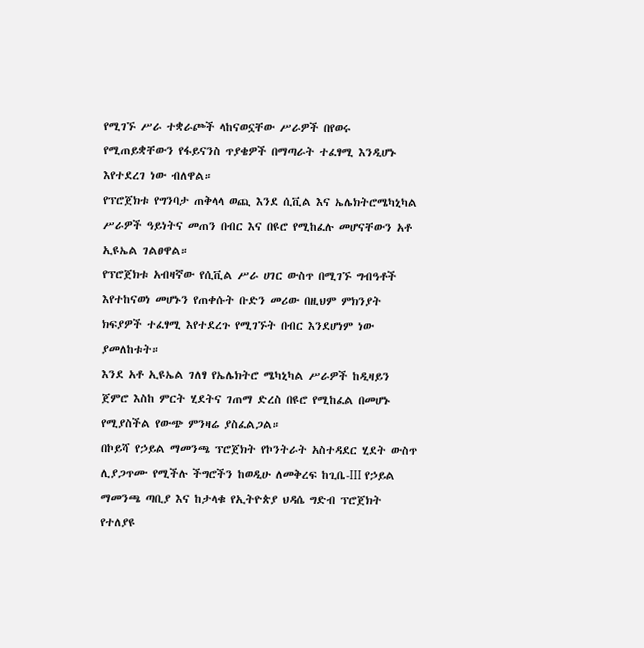የሚገኙ ሥራ ተቋራጮች ላከናወኗቸው ሥራዎች በየወሩ የሚጠይቋቸውን የፋይናንስ ጥያቄዎች በማጣራት ተፈፃሚ እንዲሆኑ እየተደረገ ነው ብለዋል።
የፕሮጀክቱ የግንባታ ጠቅላላ ወጪ እንደ ሲቪል እና ኤሌክትሮሜካኒካል ሥራዎች ዓይነትና መጠን በብር እና በዩሮ የሚከፈሉ መሆናቸውን አቶ ኢዩኤል ገልፀዋል።
የፕሮጀክቱ አብዛኛው የሲቪል ሥራ ሀገር ውስጥ በሚገኙ ግብዓቶች እየተከናወነ መሆኑን የጠቀሱት ቡድን መሪው በዚህም ምክንያት ክፍያዎች ተፈፃሚ እየተደረጉ የሚገኙት በብር እንደሆነም ነው ያመለከቱት።
እንደ አቶ ኢዩኤል ገለፃ የኤሌክትሮ ሜካኒካል ሥራዎች ከዲዛይን ጀምሮ እስከ ምርት ሂደትና ገጠማ ድረስ በዩሮ የሚከፈል በመሆኑ የሚያስችል የውጭ ምንዛሬ ያስፈልጋል።
በኮይሻ የኃይል ማመንጫ ፕሮጀክት የኮንትራት አስተዳደር ሂደት ውስጥ ሊያጋጥሙ የሚችሉ ችግሮችን ከወዲሁ ለመቅረፍ ከጊቤ-III የኃይል ማመንጫ ጣቢያ እና ከታላቁ የኢትዮጵያ ህዳሴ ግድብ ፕሮጀክት የተለያዩ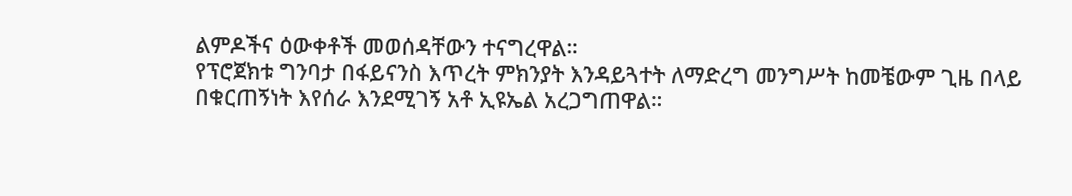ልምዶችና ዕውቀቶች መወሰዳቸውን ተናግረዋል።
የፕሮጀክቱ ግንባታ በፋይናንስ እጥረት ምክንያት እንዳይጓተት ለማድረግ መንግሥት ከመቼውም ጊዜ በላይ በቁርጠኝነት እየሰራ እንደሚገኝ አቶ ኢዩኤል አረጋግጠዋል።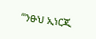“ንፁህ ኢነርጂ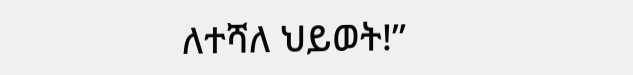ለተሻለ ህይወት!”